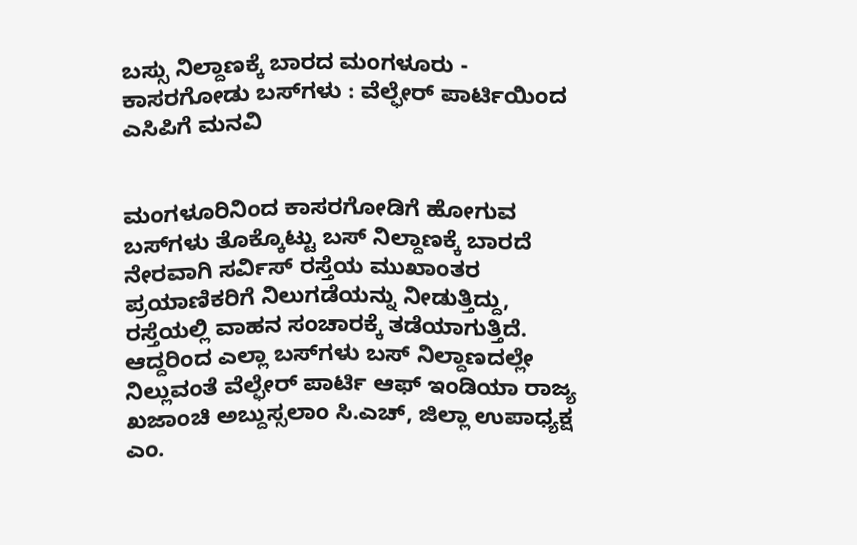ಬಸ್ಸು ನಿಲ್ದಾಣಕ್ಕೆ ಬಾರದ ಮಂಗಳೂರು - ಕಾಸರಗೋಡು ಬಸ್‌ಗಳು : ವೆಲ್ಫೇರ್ ಪಾರ್ಟಿಯಿಂದ ಎಸಿಪಿ‌ಗೆ ಮನವಿ


ಮಂಗಳೂರಿನಿಂದ ಕಾಸರಗೋಡಿಗೆ ಹೋಗುವ ಬಸ್‌ಗಳು ತೊಕ್ಕೊಟ್ಟು ಬಸ್ ನಿಲ್ದಾಣಕ್ಕೆ ಬಾರದೆ ನೇರವಾಗಿ ಸರ್ವಿಸ್ ರಸ್ತೆಯ ಮುಖಾಂತರ ಪ್ರಯಾಣಿಕರಿಗೆ ನಿಲುಗಡೆಯನ್ನು ನೀಡುತ್ತಿದ್ದು, ರಸ್ತೆಯಲ್ಲಿ ವಾಹನ ಸಂಚಾರಕ್ಕೆ ತಡೆಯಾಗುತ್ತಿದೆ‌. ಆದ್ದರಿಂದ ಎಲ್ಲಾ ಬಸ್‌ಗಳು ಬಸ್ ನಿಲ್ದಾಣದಲ್ಲೇ ನಿಲ್ಲುವಂತೆ ವೆಲ್ಫೇರ್ ಪಾರ್ಟಿ ಆಫ್ ಇಂಡಿಯಾ ರಾಜ್ಯ ಖಜಾಂಚಿ ಅಬ್ದುಸ್ಸಲಾಂ ಸಿ.ಎಚ್, ಜಿಲ್ಲಾ ಉಪಾಧ್ಯಕ್ಷ ಎಂ.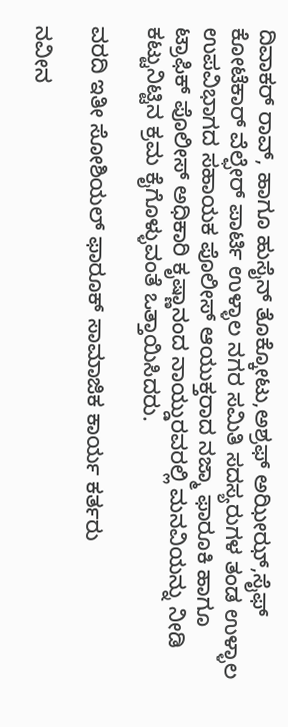ದಿವಾಕರ್ ರಾವ್, ಹಾಗೂ ಹುಸೈನ್ ತೊಕ್ಕೋಟು,ಅಶ್ರಫ್ ಅಝೀಝ್,ಸೈಫ್ ಕೋಟೆಕಾರ್ ವೆಲ್ಫೇರ್ ಪಾರ್ಟಿ ಉಳ್ಳಾಲ ನಗರ ಸಮಿತಿ ಸದಸ್ಯರುಗಳ ತಂಡ ಉಳ್ಳಾಲ ಉಪವಿಭಾಗದ ಸಹಾಯಕ ಪೊಲೀಸ್ ಆಯುಕ್ತರಾದ ನಜ್ಮಾ ಫಾರೂಕಿ ಹಾಗೂ ಟ್ರಾಫಿಕ್ ಪೊಲೀಸ್ ಅಧಿಕಾರಿ ಕೃಷ್ಣಾನಂದ ನಾಯ್ಡುರವರಲ್ಲಿ ಮನವಿಯನ್ನು ನೀಡಿ ಕಟ್ಟುನಿಟ್ಟಿನ ಕ್ರಮ ಕೈಗೊಳ್ಳುವಂತೆ ಒತ್ತಾಯಿಸಿದರು.

ವರದಿ ಇತೀ ಸೋಶಿಯಲ್ ಫಾರೂಕ್ ಸಾಮಾಜಿಕ ಕಾರ್ಯ ಕರ್ತರು

ನವೀನ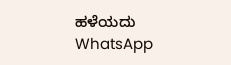ಹಳೆಯದು
WhatsApp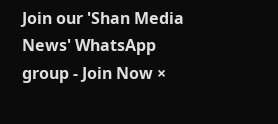Join our 'Shan Media News' WhatsApp group - Join Now ×